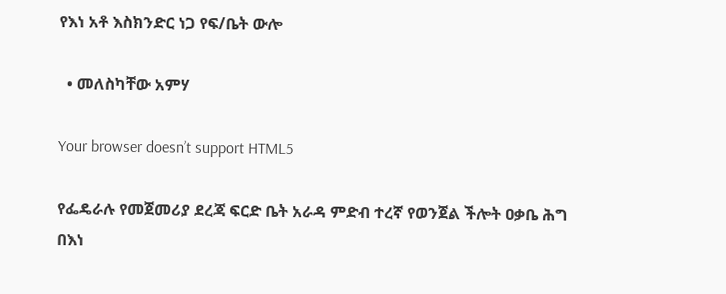የእነ አቶ እስክንድር ነጋ የፍ/ቤት ውሎ

  • መለስካቸው አምሃ

Your browser doesn’t support HTML5

የፌዴራሉ የመጀመሪያ ደረጃ ፍርድ ቤት አራዳ ምድብ ተረኛ የወንጀል ችሎት ዐቃቤ ሕግ በእነ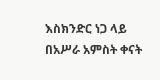እስክንድር ነጋ ላይ በአሥራ አምስት ቀናት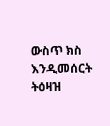ውስጥ ክስ እንዲመሰርት ትዕዛዝ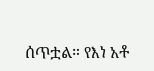ሰጥቷል። የእነ አቶ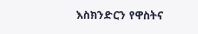እስክንድርን የዋስትና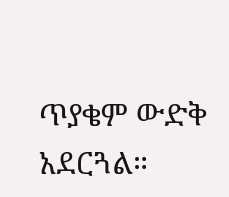ጥያቄም ውድቅ አደርጓል።